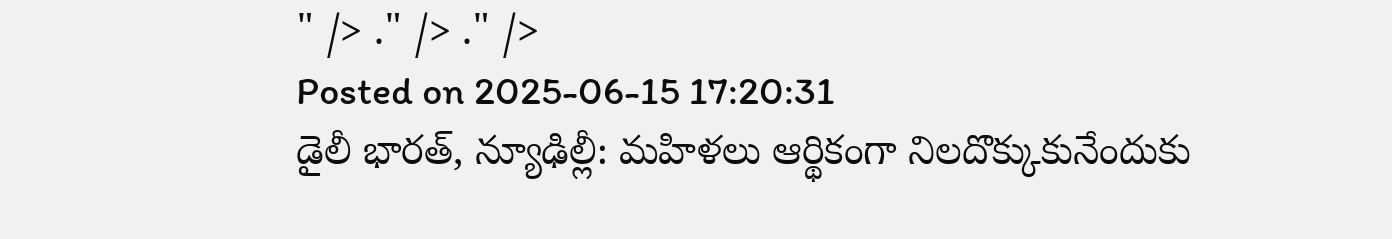" /> ." /> ." />
Posted on 2025-06-15 17:20:31
డైలీ భారత్, న్యూఢిల్లీ: మహిళలు ఆర్థికంగా నిలదొక్కుకునేందుకు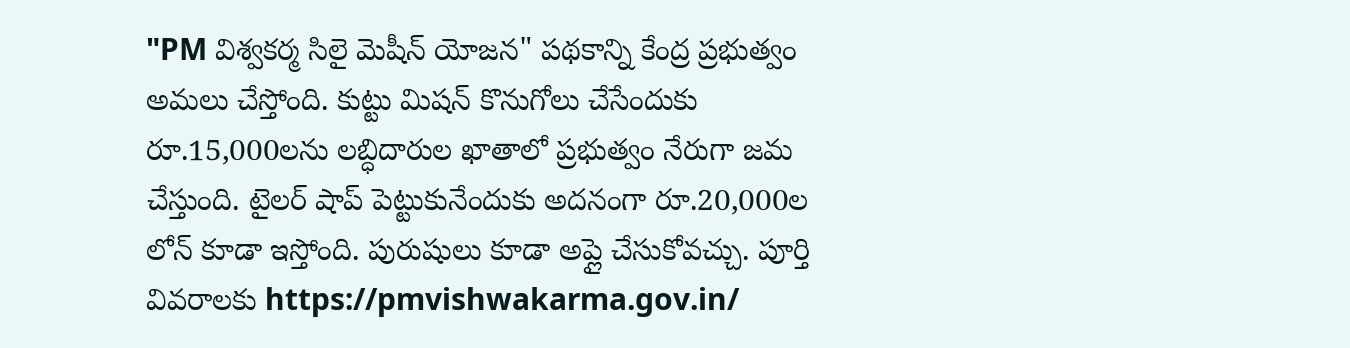"PM విశ్వకర్మ సిలై మెషీన్ యోజన" పథకాన్ని కేంద్ర ప్రభుత్వం అమలు చేస్తోంది. కుట్టు మిషన్ కొనుగోలు చేసేందుకు రూ.15,000లను లబ్ధిదారుల ఖాతాలో ప్రభుత్వం నేరుగా జమ చేస్తుంది. టైలర్ షాప్ పెట్టుకునేందుకు అదనంగా రూ.20,000ల లోన్ కూడా ఇస్తోంది. పురుషులు కూడా అప్లై చేసుకోవచ్చు. పూర్తి వివరాలకు https://pmvishwakarma.gov.in/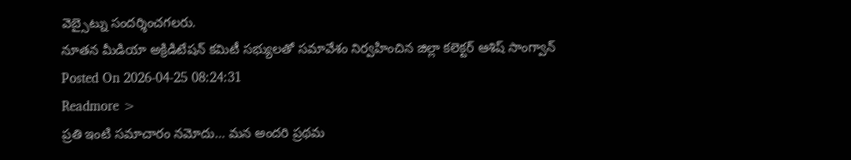వెబ్సైట్ను సందర్శించగలరు.
నూతన మీడియా అక్రిడిటేషన్ కమిటీ సభ్యులతో సమావేశం నిర్వహించిన జిల్లా కలెక్టర్ ఆశిష్ సాంగ్వాన్
Posted On 2026-04-25 08:24:31
Readmore >
ప్రతి ఇంటి సమాచారం నమోదు… మన అందరి ప్రథమ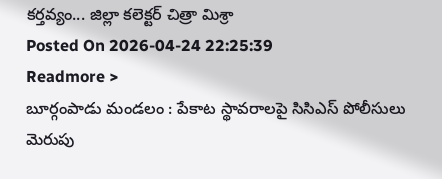కర్తవ్యం... జిల్లా కలెక్టర్ చిత్రా మిశ్రా
Posted On 2026-04-24 22:25:39
Readmore >
బూర్గంపాడు మండలం : పేకాట స్థావరాలపై సిసిఎస్ పోలీసులు మెరుపు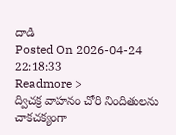దాడి
Posted On 2026-04-24 22:18:33
Readmore >
ద్విచక్ర వాహనం చోరి నిందితులను చాకచక్యంగా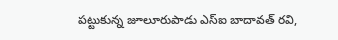పట్టుకున్న జూలూరుపాడు ఎస్ఐ బాదావత్ రవి,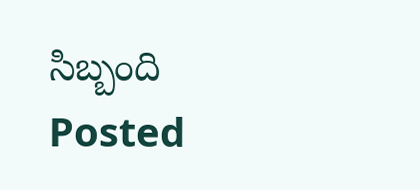సిబ్బంది
Posted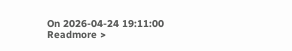On 2026-04-24 19:11:00
Readmore >